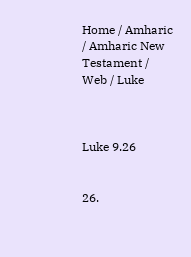Home / Amharic / Amharic New Testament / Web / Luke



Luke 9.26


26.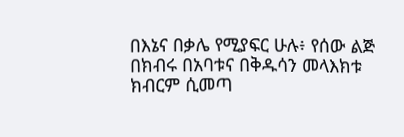በእኔና በቃሌ የሚያፍር ሁሉ፥ የሰው ልጅ በክብሩ በአባቱና በቅዱሳን መላእክቱ ክብርም ሲመጣ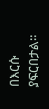በእርሱ ያፍርበታል።